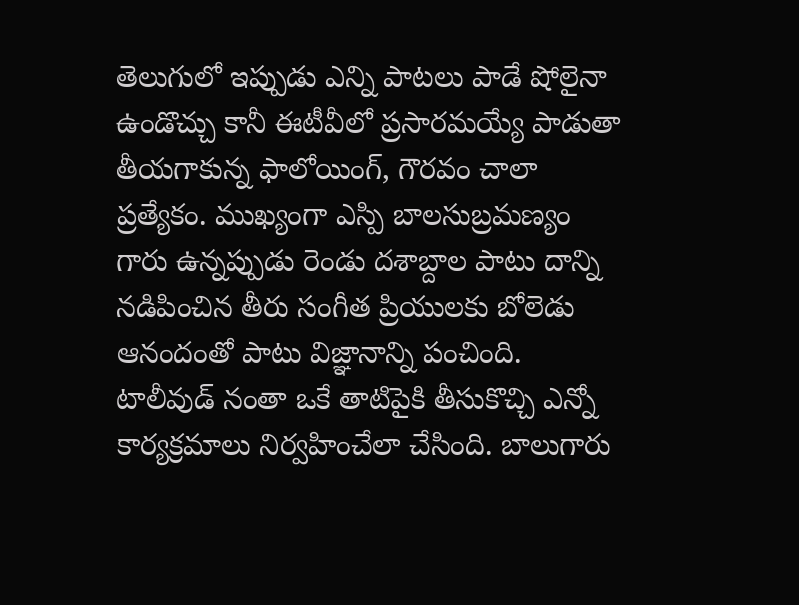తెలుగులో ఇప్పుడు ఎన్ని పాటలు పాడే షోలైనా ఉండొచ్చు కానీ ఈటీవీలో ప్రసారమయ్యే పాడుతా తీయగాకున్న ఫాలోయింగ్, గౌరవం చాలా ప్రత్యేకం. ముఖ్యంగా ఎస్పి బాలసుబ్రమణ్యం గారు ఉన్నప్పుడు రెండు దశాబ్దాల పాటు దాన్ని నడిపించిన తీరు సంగీత ప్రియులకు బోలెడు ఆనందంతో పాటు విజ్ఞానాన్ని పంచింది. టాలీవుడ్ నంతా ఒకే తాటిపైకి తీసుకొచ్చి ఎన్నో కార్యక్రమాలు నిర్వహించేలా చేసింది. బాలుగారు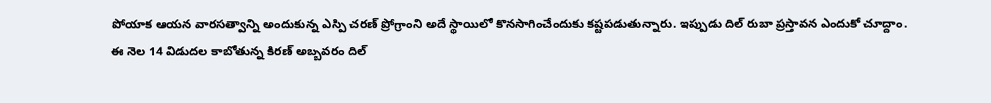పోయాక ఆయన వారసత్వాన్ని అందుకున్న ఎస్పి చరణ్ ప్రోగ్రాంని అదే స్థాయిలో కొనసాగించేందుకు కష్టపడుతున్నారు. ఇప్పుడు దిల్ రుబా ప్రస్తావన ఎందుకో చూద్దాం.
ఈ నెల 14 విడుదల కాబోతున్న కిరణ్ అబ్బవరం దిల్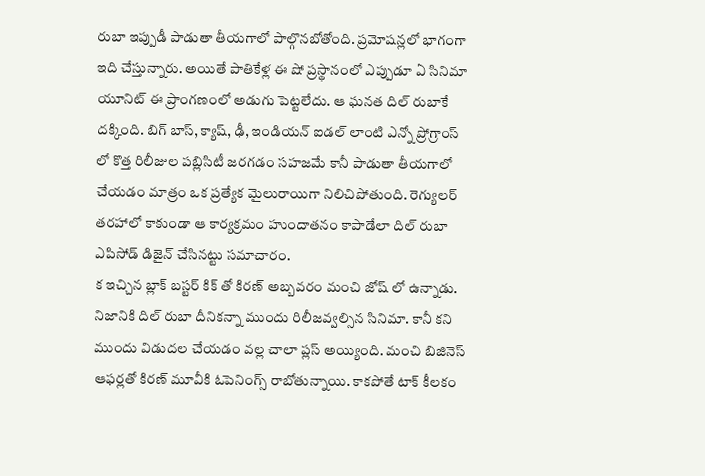రుబా ఇప్పుడీ పాడుతా తీయగాలో పాల్గొనబోతోంది. ప్రమోషన్లలో భాగంగా ఇది చేస్తున్నారు. అయితే పాతికేళ్ల ఈ షో ప్రస్థానంలో ఎప్పుడూ ఏ సినిమా యూనిట్ ఈ ప్రాంగణంలో అడుగు పెట్టలేదు. ఆ ఘనత దిల్ రుబాకే దక్కింది. బిగ్ బాస్, క్యాష్, ఢీ, ఇండియన్ ఐడల్ లాంటి ఎన్నో ప్రోగ్రాంస్ లో కొత్త రిలీజుల పబ్లిసిటీ జరగడం సహజమే కానీ పాడుతా తీయగాలో చేయడం మాత్రం ఒక ప్రత్యేక మైలురాయిగా నిలిచిపోతుంది. రెగ్యులర్ తరహాలో కాకుండా ఆ కార్యక్రమం హుందాతనం కాపాడేలా దిల్ రుబా ఎపిసోడ్ డిజైన్ చేసినట్టు సమాచారం.
క ఇచ్చిన బ్లాక్ బస్టర్ కిక్ తో కిరణ్ అబ్బవరం మంచి జోష్ లో ఉన్నాడు. నిజానికి దిల్ రుబా దీనికన్నా ముందు రిలీజవ్వల్సిన సినిమా. కానీ కని ముందు విడుదల చేయడం వల్ల చాలా ప్లస్ అయ్యింది. మంచి బిజినెస్ ఆఫర్లతో కిరణ్ మూవీకి ఓపెనింగ్స్ రాబోతున్నాయి. కాకపోతే టాక్ కీలకం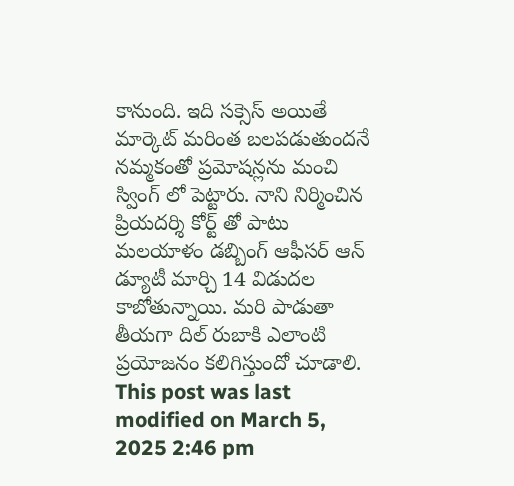కానుంది. ఇది సక్సెస్ అయితే మార్కెట్ మరింత బలపడుతుందనే నమ్మకంతో ప్రమోషన్లను మంచి స్వింగ్ లో పెట్టారు. నాని నిర్మించిన ప్రియదర్శి కోర్ట్ తో పాటు మలయాళం డబ్బింగ్ ఆఫీసర్ ఆన్ డ్యూటీ మార్చి 14 విడుదల కాబోతున్నాయి. మరి పాడుతా తీయగా దిల్ రుబాకి ఎలాంటి ప్రయోజనం కలిగిస్తుందో చూడాలి.
This post was last modified on March 5, 2025 2:46 pm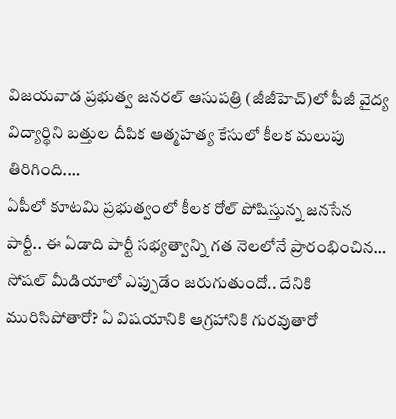విజయవాడ ప్రభుత్వ జనరల్ ఆసుపత్రి (జీజీహెచ్)లో పీజీ వైద్య విద్యార్థిని బత్తుల దీపిక ఆత్మహత్య కేసులో కీలక మలుపు తిరిగింది.…
ఏపీలో కూటమి ప్రభుత్వంలో కీలక రోల్ పోషిస్తున్న జనసేన పార్టీ.. ఈ ఏడాది పార్టీ సభ్యత్వాన్ని గత నెలలోనే ప్రారంభించిన…
సోషల్ మీడియాలో ఎప్పుడేం జరుగుతుందో.. దేనికి మురిసిపోతారో? ఏ విషయానికి ఆగ్రహానికి గురవుతారో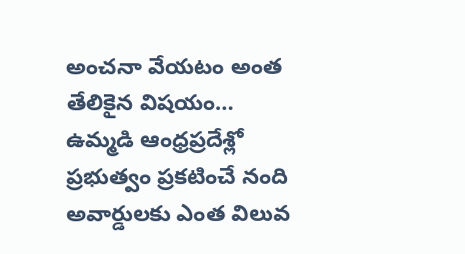అంచనా వేయటం అంత తేలికైన విషయం…
ఉమ్మడి ఆంధ్రప్రదేశ్లో ప్రభుత్వం ప్రకటించే నంది అవార్డులకు ఎంత విలువ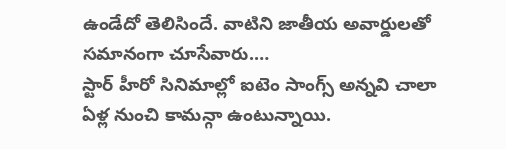ఉండేదో తెలిసిందే. వాటిని జాతీయ అవార్డులతో సమానంగా చూసేవారు.…
స్టార్ హీరో సినిమాల్లో ఐటెం సాంగ్స్ అన్నవి చాలా ఏళ్ల నుంచి కామన్గా ఉంటున్నాయి.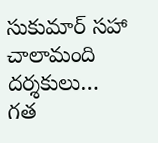సుకుమార్ సహా చాలామంది దర్శకులు…
గత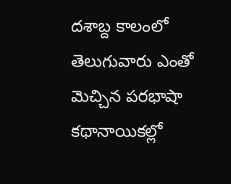దశాబ్ద కాలంలో తెలుగువారు ఎంతో మెచ్చిన పరభాషా కథానాయికల్లో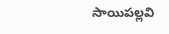సాయిపల్లవి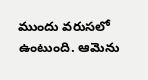ముందు వరుసలో ఉంటుంది. ఆమెను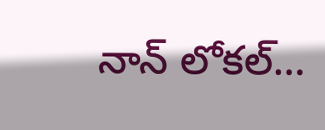నాన్ లోకల్…